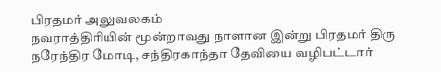பிரதமர் அலுவலகம்
நவராத்திரியின் மூன்றாவது நாளான இன்று பிரதமர் திரு நரேந்திர மோடி, சந்திரகாந்தா தேவியை வழிபட்டார்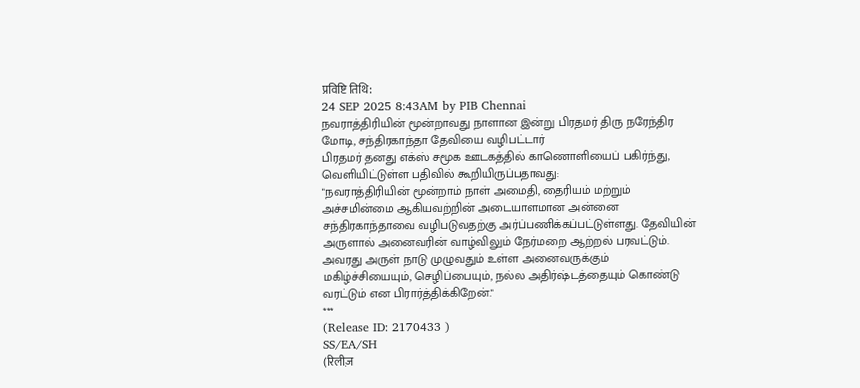प्रविष्टि तिथि:
24 SEP 2025 8:43AM by PIB Chennai
நவராத்திரியின் மூன்றாவது நாளான இன்று பிரதமர் திரு நரேந்திர மோடி, சந்திரகாந்தா தேவியை வழிபட்டார்
பிரதமர் தனது எக்ஸ் சமூக ஊடகத்தில் காணொளியைப் பகிர்ந்து, வெளியிட்டுள்ள பதிவில் கூறியிருப்பதாவது:
"நவராத்திரியின் மூன்றாம் நாள் அமைதி, தைரியம் மற்றும் அச்சமின்மை ஆகியவற்றின் அடையாளமான அன்னை சந்திரகாந்தாவை வழிபடுவதற்கு அர்ப்பணிக்கப்பட்டுள்ளது. தேவியின் அருளால் அனைவரின் வாழ்விலும் நேர்மறை ஆற்றல் பரவட்டும். அவரது அருள் நாடு முழுவதும் உள்ள அனைவருக்கும் மகிழ்ச்சியையும், செழிப்பையும், நல்ல அதிர்ஷ்டத்தையும் கொண்டு வரட்டும் என பிரார்த்திக்கிறேன்."
***
(Release ID: 2170433 )
SS/EA/SH
(रिलीज़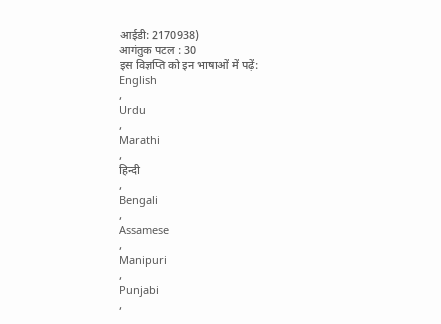आईडी: 2170938)
आगंतुक पटल : 30
इस विज्ञप्ति को इन भाषाओं में पढ़ें:
English
,
Urdu
,
Marathi
,
हिन्दी
,
Bengali
,
Assamese
,
Manipuri
,
Punjabi
,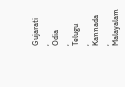Gujarati
,
Odia
,
Telugu
,
Kannada
,
Malayalam